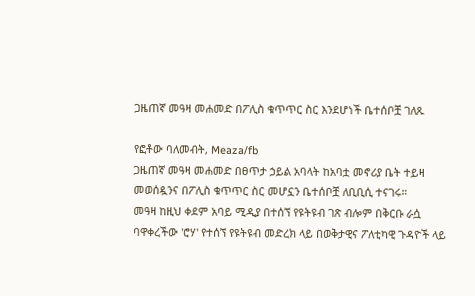ጋዜጠኛ መዓዛ መሐመድ በፖሊስ ቁጥጥር ስር እንደሆነች ቤተሰቦቿ ገለጹ

የፎቶው ባለመብት, Meaza/fb
ጋዜጠኛ መዓዛ መሐመድ በፀጥታ ኃይል አባላት ከአባቷ መኖሪያ ቤት ተይዛ መወሰዷንና በፖሊስ ቁጥጥር ስር መሆኗን ቤተሰቦቿ ለቢቢሲ ተናገሩ።
መዓዛ ከዚህ ቀደም አባይ ሚዲያ በተሰኘ የዩትዩብ ገጽ ብሎም በቅርቡ ራሷ ባዋቀረችው 'ሮሃ' የተሰኘ የዩትዩብ መድረክ ላይ በወቅታዊና ፖለቲካዊ ጉዳዮች ላይ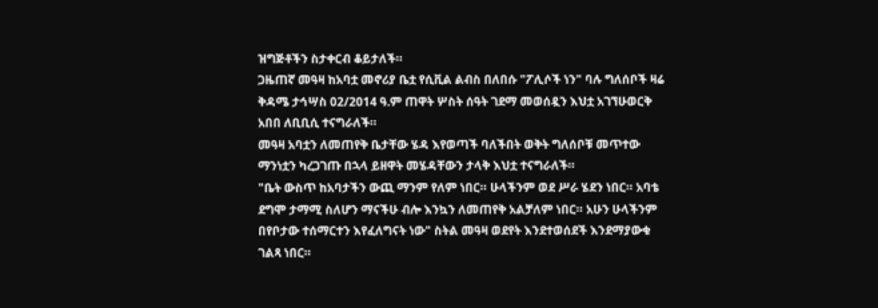ዝግጅቶችን ስታቀርብ ቆይታለች።
ጋዜጠኛ መዓዛ ከአባቷ መኖሪያ ቤቷ የሲቪል ልብስ በለበሱ "ፖሊሶች ነን" ባሉ ግለሰቦች ዛሬ ቅዳሜ ታኅሣስ 02/2014 ዓ.ም ጠዋት ሦስት ሰዓት ገደማ መወሰዷን እህቷ አገኘሁወርቅ አበበ ለቢቢሲ ተናግራለች።
መዓዛ አባቷን ለመጠየቅ ቤታቸው ሄዳ እየወጣች ባለችበት ወቅት ግለሰቦቹ መጥተው ማንነቷን ካረጋገጡ በኋላ ይዘዋት መሄዳቸውን ታላቅ እህቷ ተናግራለች።
"ቤት ውስጥ ከአባታችን ውጪ ማንም የለም ነበር። ሁላችንም ወደ ሥራ ሄደን ነበር። አባቴ ደግሞ ታማሚ ስለሆን ማናችሁ ብሎ እንኳን ለመጠየቅ አልቻለም ነበር። አሁን ሁላችንም በየቦታው ተሰማርተን እየፈለግናት ነው" ስትል መዓዛ ወደየት እንደተወሰደች እንደማያውቁ ገልጻ ነበር።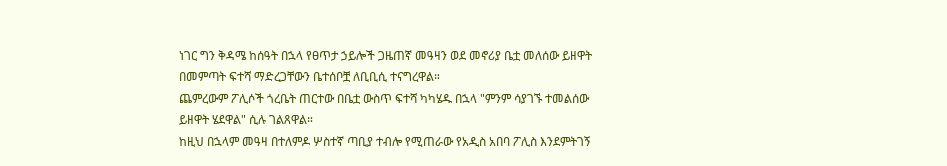ነገር ግን ቅዳሜ ከሰዓት በኋላ የፀጥታ ኃይሎች ጋዜጠኛ መዓዛን ወደ መኖሪያ ቤቷ መለሰው ይዘዋት በመምጣት ፍተሻ ማድረጋቸውን ቤተሰቦቿ ለቢቢሲ ተናግረዋል።
ጨምረውም ፖሊሶች ጎረቤት ጠርተው በቤቷ ውስጥ ፍተሻ ካካሄዱ በኋላ "ምንም ሳያገኙ ተመልሰው ይዘዋት ሄደዋል" ሲሉ ገልጸዋል።
ከዚህ በኋላም መዓዛ በተለምዶ ሦስተኛ ጣቢያ ተብሎ የሚጠራው የአዲስ አበባ ፖሊስ እንደምትገኝ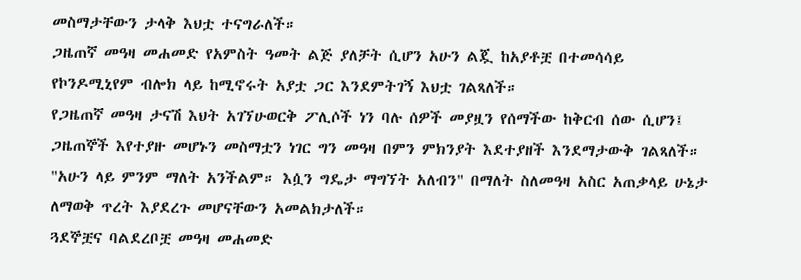መስማታቸውን ታላቅ እህቷ ተናግራለች።
ጋዜጠኛ መዓዛ መሐመድ የአምስት ዓመት ልጅ ያለቻት ሲሆን አሁን ልጇ ከአያቶቿ በተመሳሳይ የኮንዶሚኒየም ብሎክ ላይ ከሚኖሩት አያቷ ጋር እንደምትገኝ እህቷ ገልጻለች።
የጋዜጠኛ መዓዛ ታናሽ እህት አገኘሁወርቅ ፖሊሶች ነን ባሉ ሰዎች መያዟን የሰማችው ከቅርብ ሰው ሲሆን፤ ጋዜጠኞች እየተያዙ መሆኑን መስማቷን ነገር ግን መዓዛ በምን ምክንያት እደተያዘች እንደማታውቅ ገልጻለች።
"አሁን ላይ ምንም ማለት አንችልም። እሷን ግዴታ ማግኘት አለብን" በማለት ስለመዓዛ አስር አጠቃላይ ሁኔታ ለማወቅ ጥረት እያደረጉ መሆናቸውን አመልክታለች።
ጓደኞቿና ባልደረቦቿ መዓዛ መሐመድ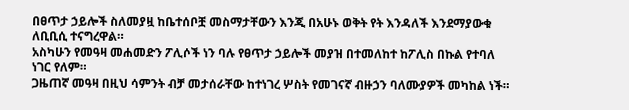በፀጥታ ኃይሎች ስለመያዟ ከቤተሰቦቿ መስማታቸውን እንጂ በአሁኑ ወቅት የት እንዳለች እንደማያውቁ ለቢቢሲ ተናግረዋል።
አስካሁን የመዓዛ መሐመድን ፖሊሶች ነን ባሉ የፀጥታ ኃይሎች መያዝ በተመለከተ ከፖሊስ በኩል የተባለ ነገር የለም።
ጋዜጠኛ መዓዛ በዚህ ሳምንት ብቻ መታሰራቸው ከተነገረ ሦስት የመገናኛ ብዙኃን ባለሙያዎች መካከል ነች።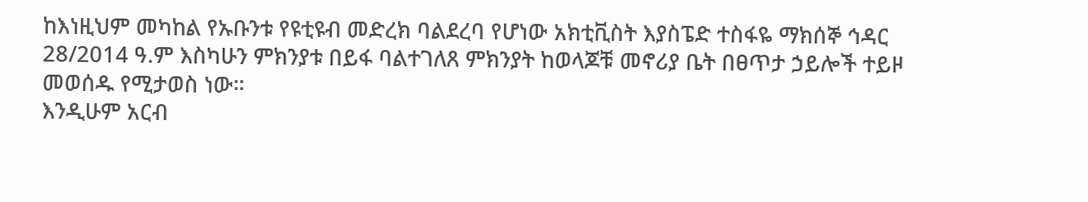ከእነዚህም መካከል የኡቡንቱ የዩቲዩብ መድረክ ባልደረባ የሆነው አክቲቪስት እያስፔድ ተስፋዬ ማክሰኞ ኅዳር 28/2014 ዓ.ም እስካሁን ምክንያቱ በይፋ ባልተገለጸ ምክንያት ከወላጆቹ መኖሪያ ቤት በፀጥታ ኃይሎች ተይዞ መወሰዱ የሚታወስ ነው።
እንዲሁም አርብ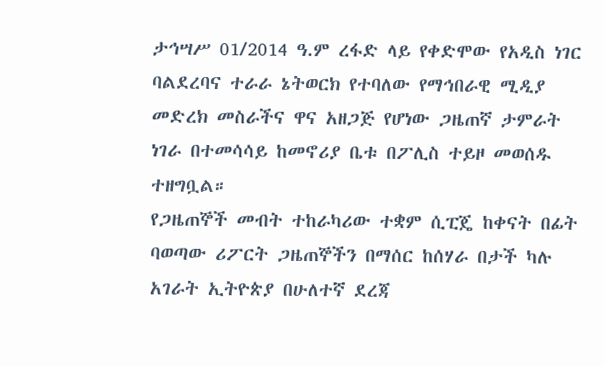ታኅሣሥ 01/2014 ዓ.ም ረፋድ ላይ የቀድሞው የአዲስ ነገር ባልደረባና ተራራ ኔትወርክ የተባለው የማኅበራዊ ሚዲያ መድረክ መስራችና ዋና አዘጋጅ የሆነው ጋዜጠኛ ታምራት ነገራ በተመሳሳይ ከመኖሪያ ቤቱ በፖሊስ ተይዞ መወሰዱ ተዘግቧል።
የጋዜጠኞች መብት ተከራካሪው ተቋም ሲፒጄ ከቀናት በፊት ባወጣው ሪፖርት ጋዜጠኞችን በማሰር ከሰሃራ በታች ካሉ አገራት ኢትዮጵያ በሁለተኛ ደረጃ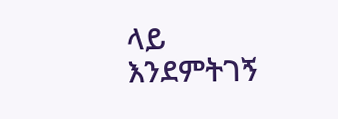ላይ እንደምትገኝ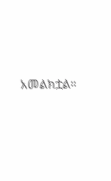አመልክቷል።